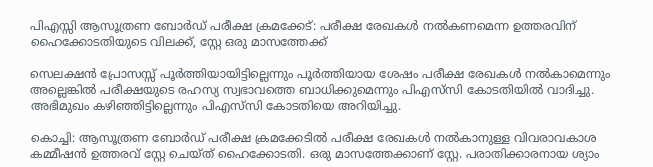പിഎസ്സി ആസൂത്രണ ബോര്‍ഡ് പരീക്ഷ ക്രമക്കേട്: പരീക്ഷ രേഖകള്‍ നല്‍കണമെന്ന ഉത്തരവിന് ഹൈക്കോടതിയുടെ വിലക്ക്, സ്റ്റേ ഒരു മാസത്തേക്ക്

സെലക്ഷന്‍ പ്രോസസ്സ് പൂര്‍ത്തിയായിട്ടില്ലെന്നും പൂര്‍ത്തിയായ ശേഷം പരീക്ഷ രേഖകള്‍ നല്‍കാമെന്നും അല്ലെങ്കില്‍ പരീക്ഷയുടെ രഹസ്യ സ്വഭാവത്തെ ബാധിക്കുമെന്നും പിഎസ്‌സി കോടതിയില്‍ വാദിച്ചു. അഭിമുഖം കഴിഞ്ഞിട്ടില്ലെന്നും പിഎസ്‌സി കോടതിയെ അറിയിച്ചു.

കൊച്ചി: ആസൂത്രണ ബോര്‍ഡ് പരീക്ഷ ക്രമക്കേടില്‍ പരീക്ഷ രേഖകള്‍ നല്‍കാനുള്ള വിവരാവകാശ കമ്മീഷന്‍ ഉത്തരവ് സ്റ്റേ ചെയ്ത് ഹൈക്കോടതി. ഒരു മാസത്തേക്കാണ് സ്റ്റേ. പരാതിക്കാരനായ ശ്യാം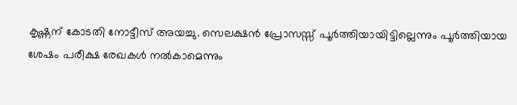കൃഷ്ണന് കോടതി നോട്ടീസ് അയച്ചു. സെലക്ഷന്‍ പ്രോസസ്സ് പൂര്‍ത്തിയായിട്ടില്ലെന്നും പൂര്‍ത്തിയായ ശേഷം പരീക്ഷ രേഖകള്‍ നല്‍കാമെന്നും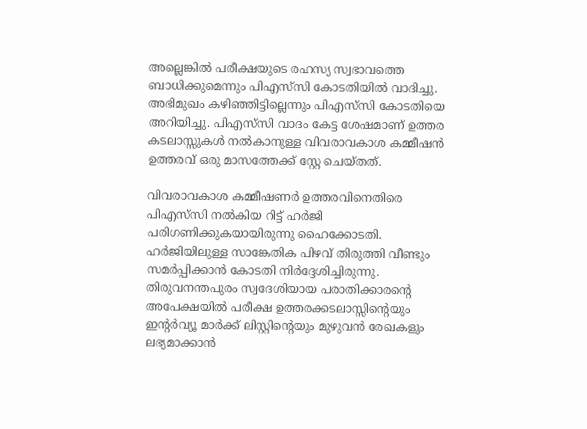അല്ലെങ്കില്‍ പരീക്ഷയുടെ രഹസ്യ സ്വഭാവത്തെ ബാധിക്കുമെന്നും പിഎസ്‌സി കോടതിയില്‍ വാദിച്ചു. അഭിമുഖം കഴിഞ്ഞിട്ടില്ലെന്നും പിഎസ്‌സി കോടതിയെ അറിയിച്ചു. പിഎസ്‌സി വാദം കേട്ട ശേഷമാണ് ഉത്തര കടലാസ്സുകള്‍ നല്‍കാനുള്ള വിവരാവകാശ കമ്മീഷന്‍ ഉത്തരവ് ഒരു മാസത്തേക്ക് സ്റ്റേ ചെയ്തത്.

വിവരാവകാശ കമ്മീഷണര്‍ ഉത്തരവിനെതിരെ പിഎസ്‌സി നല്‍കിയ റിട്ട് ഹര്‍ജി പരിഗണിക്കുകയായിരുന്നു ഹൈക്കോടതി. ഹര്‍ജിയിലുള്ള സാങ്കേതിക പിഴവ് തിരുത്തി വീണ്ടും സമര്‍പ്പിക്കാന്‍ കോടതി നിര്‍ദ്ദേശിച്ചിരുന്നു. തിരുവനന്തപുരം സ്വദേശിയായ പരാതിക്കാരന്റെ അപേക്ഷയില്‍ പരീക്ഷ ഉത്തരക്കടലാസ്സിന്റെയും ഇന്റര്‍വ്യൂ മാര്‍ക്ക് ലിസ്റ്റിന്റെയും മുഴുവന്‍ രേഖകളും ലഭ്യമാക്കാന്‍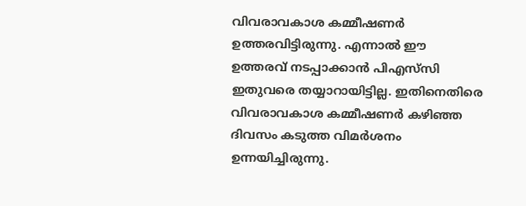വിവരാവകാശ കമ്മീഷണര്‍ ഉത്തരവിട്ടിരുന്നു. എന്നാല്‍ ഈ ഉത്തരവ് നടപ്പാക്കാന്‍ പിഎസ്‌സി ഇതുവരെ തയ്യാറായിട്ടില്ല. ഇതിനെതിരെ വിവരാവകാശ കമ്മീഷണര്‍ കഴിഞ്ഞ ദിവസം കടുത്ത വിമര്‍ശനം ഉന്നയിച്ചിരുന്നു.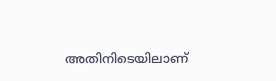അതിനിടെയിലാണ്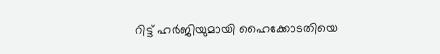റിട്ട് ഹര്‍ജിയുമായി ഹൈക്കോടതിയെ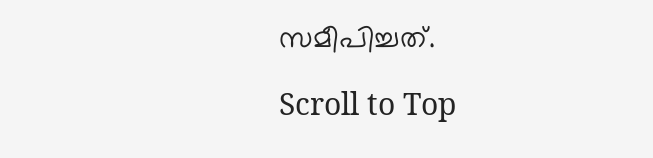സമീപിച്ചത്.

Scroll to Top